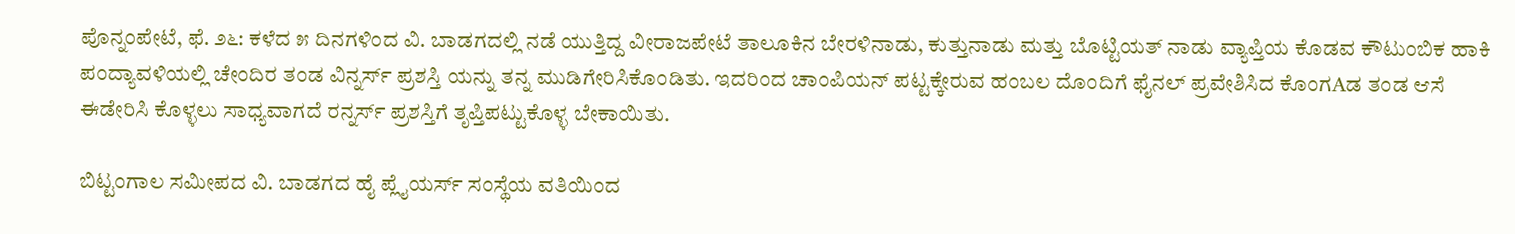ಪೊನ್ನಂಪೇಟೆ, ಫೆ. ೨೬: ಕಳೆದ ೫ ದಿನಗಳಿಂದ ವಿ. ಬಾಡಗದಲ್ಲಿ ನಡೆ ಯುತ್ತಿದ್ದ ವೀರಾಜಪೇಟೆ ತಾಲೂಕಿನ ಬೇರಳಿನಾಡು, ಕುತ್ತುನಾಡು ಮತ್ತು ಬೊಟ್ಟಿಯತ್ ನಾಡು ವ್ಯಾಪ್ತಿಯ ಕೊಡವ ಕೌಟುಂಬಿಕ ಹಾಕಿ ಪಂದ್ಯಾವಳಿಯಲ್ಲಿ ಚೇಂದಿರ ತಂಡ ವಿನ್ನರ್ಸ್ ಪ್ರಶಸ್ತಿ ಯನ್ನು ತನ್ನ ಮುಡಿಗೇರಿಸಿಕೊಂಡಿತು. ಇದರಿಂದ ಚಾಂಪಿಯನ್ ಪಟ್ಟಕ್ಕೇರುವ ಹಂಬಲ ದೊಂದಿಗೆ ಫೈನಲ್ ಪ್ರವೇಶಿಸಿದ ಕೊಂಗAಡ ತಂಡ ಆಸೆ ಈಡೇರಿಸಿ ಕೊಳ್ಳಲು ಸಾಧ್ಯವಾಗದೆ ರನ್ನರ್ಸ್ ಪ್ರಶಸ್ತಿಗೆ ತೃಪ್ತಿಪಟ್ಟುಕೊಳ್ಳ ಬೇಕಾಯಿತು.

ಬಿಟ್ಟಂಗಾಲ ಸಮೀಪದ ವಿ. ಬಾಡಗದ ಹೈ ಪ್ಲೈಯರ್ಸ್ ಸಂಸ್ಥೆಯ ವತಿಯಿಂದ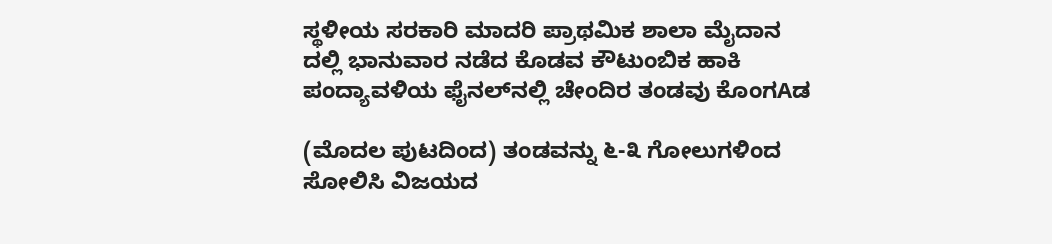ಸ್ಥಳೀಯ ಸರಕಾರಿ ಮಾದರಿ ಪ್ರಾಥಮಿಕ ಶಾಲಾ ಮೈದಾನ ದಲ್ಲಿ ಭಾನುವಾರ ನಡೆದ ಕೊಡವ ಕೌಟುಂಬಿಕ ಹಾಕಿ ಪಂದ್ಯಾವಳಿಯ ಫೈನಲ್‌ನಲ್ಲಿ ಚೇಂದಿರ ತಂಡವು ಕೊಂಗAಡ

(ಮೊದಲ ಪುಟದಿಂದ) ತಂಡವನ್ನು ೬-೩ ಗೋಲುಗಳಿಂದ ಸೋಲಿಸಿ ವಿಜಯದ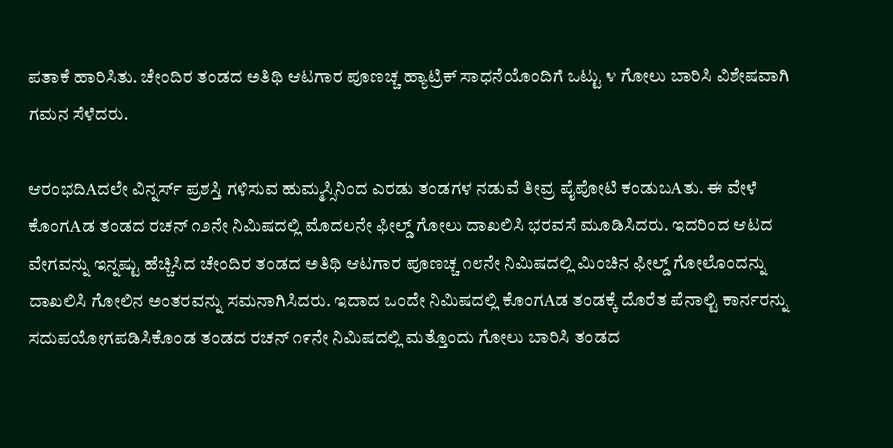ಪತಾಕೆ ಹಾರಿಸಿತು. ಚೇಂದಿರ ತಂಡದ ಅತಿಥಿ ಆಟಗಾರ ಪೂಣಚ್ಚ ಹ್ಯಾಟ್ರಿಕ್ ಸಾಧನೆಯೊಂದಿಗೆ ಒಟ್ಟು ೪ ಗೋಲು ಬಾರಿಸಿ ವಿಶೇಷವಾಗಿ ಗಮನ ಸೆಳೆದರು.

ಆರಂಭದಿAದಲೇ ವಿನ್ನರ್ಸ್ ಪ್ರಶಸ್ತಿ ಗಳಿಸುವ ಹುಮ್ಮಸ್ಸಿನಿಂದ ಎರಡು ತಂಡಗಳ ನಡುವೆ ತೀವ್ರ ಪೈಪೋಟಿ ಕಂಡುಬAತು. ಈ ವೇಳೆ ಕೊಂಗAಡ ತಂಡದ ರಚನ್ ೧೨ನೇ ನಿಮಿಷದಲ್ಲಿ ಮೊದಲನೇ ಫೀಲ್ಡ್ ಗೋಲು ದಾಖಲಿಸಿ ಭರವಸೆ ಮೂಡಿಸಿದರು. ಇದರಿಂದ ಆಟದ ವೇಗವನ್ನು ಇನ್ನಷ್ಟು ಹೆಚ್ಚಿಸಿದ ಚೇಂದಿರ ತಂಡದ ಅತಿಥಿ ಆಟಗಾರ ಪೂಣಚ್ಚ ೧೮ನೇ ನಿಮಿಷದಲ್ಲಿ ಮಿಂಚಿನ ಫೀಲ್ಡ್ ಗೋಲೊಂದನ್ನು ದಾಖಲಿಸಿ ಗೋಲಿನ ಅಂತರವನ್ನು ಸಮನಾಗಿಸಿದರು. ಇದಾದ ಒಂದೇ ನಿಮಿಷದಲ್ಲಿ ಕೊಂಗAಡ ತಂಡಕ್ಕೆ ದೊರೆತ ಪೆನಾಲ್ಟಿ ಕಾರ್ನರನ್ನು ಸದುಪಯೋಗಪಡಿಸಿಕೊಂಡ ತಂಡದ ರಚನ್ ೧೯ನೇ ನಿಮಿಷದಲ್ಲಿ ಮತ್ತೊಂದು ಗೋಲು ಬಾರಿಸಿ ತಂಡದ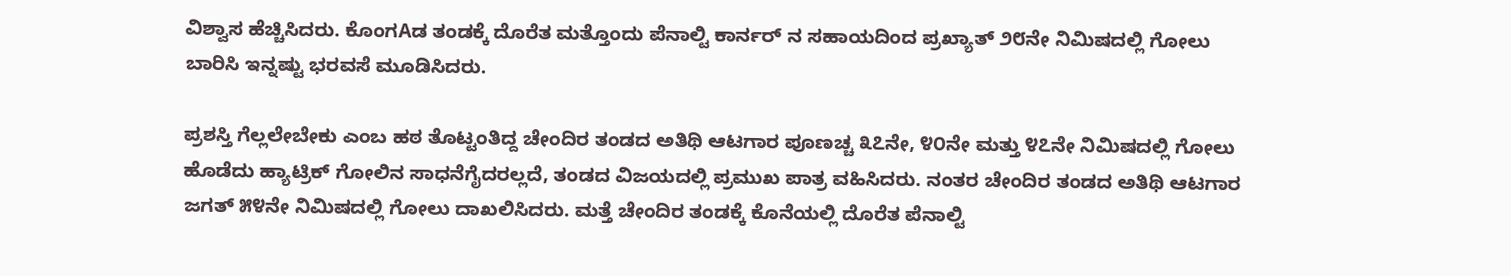ವಿಶ್ವಾಸ ಹೆಚ್ಚಿಸಿದರು. ಕೊಂಗAಡ ತಂಡಕ್ಕೆ ದೊರೆತ ಮತ್ತೊಂದು ಪೆನಾಲ್ಟಿ ಕಾರ್ನರ್ ನ ಸಹಾಯದಿಂದ ಪ್ರಖ್ಯಾತ್ ೨೮ನೇ ನಿಮಿಷದಲ್ಲಿ ಗೋಲು ಬಾರಿಸಿ ಇನ್ನಷ್ಟು ಭರವಸೆ ಮೂಡಿಸಿದರು.

ಪ್ರಶಸ್ತಿ ಗೆಲ್ಲಲೇಬೇಕು ಎಂಬ ಹಠ ತೊಟ್ಟಂತಿದ್ದ ಚೇಂದಿರ ತಂಡದ ಅತಿಥಿ ಆಟಗಾರ ಪೂಣಚ್ಚ ೩೭ನೇ, ೪೦ನೇ ಮತ್ತು ೪೭ನೇ ನಿಮಿಷದಲ್ಲಿ ಗೋಲು ಹೊಡೆದು ಹ್ಯಾಟ್ರಿಕ್ ಗೋಲಿನ ಸಾಧನೆಗೈದರಲ್ಲದೆ, ತಂಡದ ವಿಜಯದಲ್ಲಿ ಪ್ರಮುಖ ಪಾತ್ರ ವಹಿಸಿದರು. ನಂತರ ಚೇಂದಿರ ತಂಡದ ಅತಿಥಿ ಆಟಗಾರ ಜಗತ್ ೫೪ನೇ ನಿಮಿಷದಲ್ಲಿ ಗೋಲು ದಾಖಲಿಸಿದರು. ಮತ್ತೆ ಚೇಂದಿರ ತಂಡಕ್ಕೆ ಕೊನೆಯಲ್ಲಿ ದೊರೆತ ಪೆನಾಲ್ಟಿ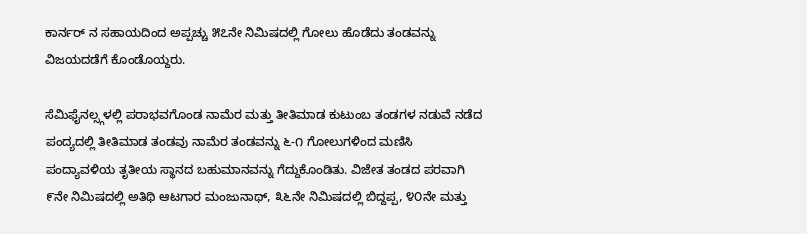ಕಾರ್ನರ್ ನ ಸಹಾಯದಿಂದ ಅಪ್ಪಚ್ಚು ೫೭ನೇ ನಿಮಿಷದಲ್ಲಿ ಗೋಲು ಹೊಡೆದು ತಂಡವನ್ನು ವಿಜಯದಡೆಗೆ ಕೊಂಡೊಯ್ದರು.

ಸೆಮಿಫೈನಲ್ಸ್ಗಳಲ್ಲಿ ಪರಾಭವಗೊಂಡ ನಾಮೆರ ಮತ್ತು ತೀತಿಮಾಡ ಕುಟುಂಬ ತಂಡಗಳ ನಡುವೆ ನಡೆದ ಪಂದ್ಯದಲ್ಲಿ ತೀತಿಮಾಡ ತಂಡವು ನಾಮೆರ ತಂಡವನ್ನು ೬-೧ ಗೋಲುಗಳಿಂದ ಮಣಿಸಿ ಪಂದ್ಯಾವಳಿಯ ತೃತೀಯ ಸ್ಥಾನದ ಬಹುಮಾನವನ್ನು ಗೆದ್ದುಕೊಂಡಿತು. ವಿಜೇತ ತಂಡದ ಪರವಾಗಿ ೯ನೇ ನಿಮಿಷದಲ್ಲಿ ಅತಿಥಿ ಆಟಗಾರ ಮಂಜುನಾಥ್, ೩೬ನೇ ನಿಮಿಷದಲ್ಲಿ ಬಿದ್ದಪ್ಪ, ೪೦ನೇ ಮತ್ತು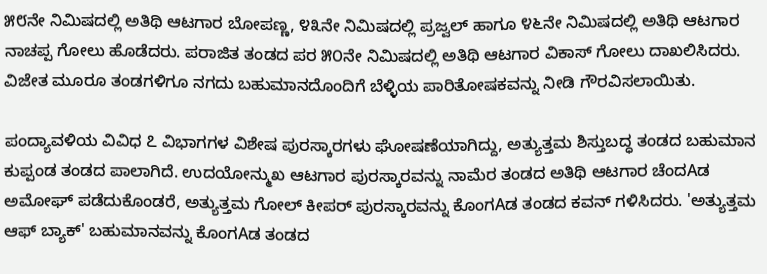೫೮ನೇ ನಿಮಿಷದಲ್ಲಿ ಅತಿಥಿ ಆಟಗಾರ ಬೋಪಣ್ಣ, ೪೩ನೇ ನಿಮಿಷದಲ್ಲಿ ಪ್ರಜ್ವಲ್ ಹಾಗೂ ೪೬ನೇ ನಿಮಿಷದಲ್ಲಿ ಅತಿಥಿ ಆಟಗಾರ ನಾಚಪ್ಪ ಗೋಲು ಹೊಡೆದರು. ಪರಾಜಿತ ತಂಡದ ಪರ ೫೦ನೇ ನಿಮಿಷದಲ್ಲಿ ಅತಿಥಿ ಆಟಗಾರ ವಿಕಾಸ್ ಗೋಲು ದಾಖಲಿಸಿದರು. ವಿಜೇತ ಮೂರೂ ತಂಡಗಳಿಗೂ ನಗದು ಬಹುಮಾನದೊಂದಿಗೆ ಬೆಳ್ಳಿಯ ಪಾರಿತೋಷಕವನ್ನು ನೀಡಿ ಗೌರವಿಸಲಾಯಿತು.

ಪಂದ್ಯಾವಳಿಯ ವಿವಿಧ ೭ ವಿಭಾಗಗಳ ವಿಶೇಷ ಪುರಸ್ಕಾರಗಳು ಘೋಷಣೆಯಾಗಿದ್ದು, ಅತ್ಯುತ್ತಮ ಶಿಸ್ತುಬದ್ಧ ತಂಡದ ಬಹುಮಾನ ಕುಪ್ಪಂಡ ತಂಡದ ಪಾಲಾಗಿದೆ. ಉದಯೋನ್ಮುಖ ಆಟಗಾರ ಪುರಸ್ಕಾರವನ್ನು ನಾಮೆರ ತಂಡದ ಅತಿಥಿ ಆಟಗಾರ ಚೆಂದAಡ ಅಮೋಘ್ ಪಡೆದುಕೊಂಡರೆ, ಅತ್ಯುತ್ತಮ ಗೋಲ್ ಕೀಪರ್ ಪುರಸ್ಕಾರವನ್ನು ಕೊಂಗAಡ ತಂಡದ ಕವನ್ ಗಳಿಸಿದರು. 'ಅತ್ಯುತ್ತಮ ಆಫ್ ಬ್ಯಾಕ್' ಬಹುಮಾನವನ್ನು ಕೊಂಗAಡ ತಂಡದ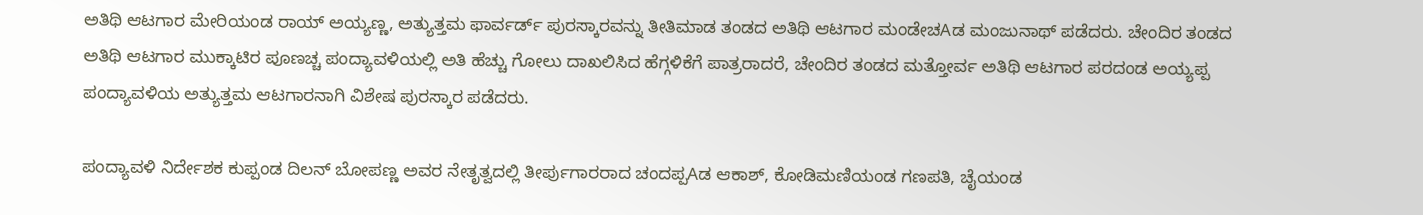ಅತಿಥಿ ಆಟಗಾರ ಮೇರಿಯಂಡ ರಾಯ್ ಅಯ್ಯಣ್ಣ, ಅತ್ಯುತ್ತಮ ಫಾರ್ವರ್ಡ್ ಪುರಸ್ಕಾರವನ್ನು ತೀತಿಮಾಡ ತಂಡದ ಅತಿಥಿ ಆಟಗಾರ ಮಂಡೇಚAಡ ಮಂಜುನಾಥ್ ಪಡೆದರು. ಚೇಂದಿರ ತಂಡದ ಅತಿಥಿ ಆಟಗಾರ ಮುಕ್ಕಾಟಿರ ಪೂಣಚ್ಚ ಪಂದ್ಯಾವಳಿಯಲ್ಲಿ ಅತಿ ಹೆಚ್ಚು ಗೋಲು ದಾಖಲಿಸಿದ ಹೆಗ್ಗಳಿಕೆಗೆ ಪಾತ್ರರಾದರೆ, ಚೇಂದಿರ ತಂಡದ ಮತ್ತೋರ್ವ ಅತಿಥಿ ಆಟಗಾರ ಪರದಂಡ ಅಯ್ಯಪ್ಪ ಪಂದ್ಯಾವಳಿಯ ಅತ್ಯುತ್ತಮ ಆಟಗಾರನಾಗಿ ವಿಶೇಷ ಪುರಸ್ಕಾರ ಪಡೆದರು.

ಪಂದ್ಯಾವಳಿ ನಿರ್ದೇಶಕ ಕುಪ್ಪಂಡ ದಿಲನ್ ಬೋಪಣ್ಣ ಅವರ ನೇತೃತ್ವದಲ್ಲಿ ತೀರ್ಪುಗಾರರಾದ ಚಂದಪ್ಪAಡ ಆಕಾಶ್, ಕೋಡಿಮಣಿಯಂಡ ಗಣಪತಿ, ಚೈಯಂಡ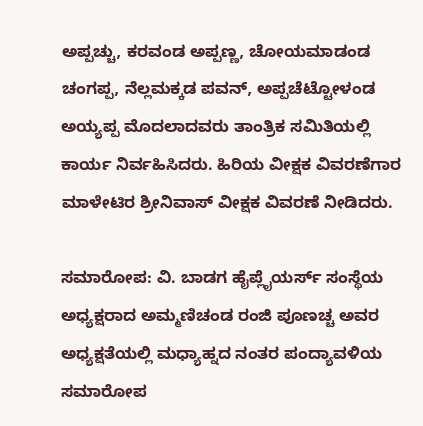ಅಪ್ಪಚ್ಚು, ಕರವಂಡ ಅಪ್ಪಣ್ಣ, ಚೋಯಮಾಡಂಡ ಚಂಗಪ್ಪ, ನೆಲ್ಲಮಕ್ಕಡ ಪವನ್, ಅಪ್ಪಚೆಟ್ಟೋಳಂಡ ಅಯ್ಯಪ್ಪ ಮೊದಲಾದವರು ತಾಂತ್ರಿಕ ಸಮಿತಿಯಲ್ಲಿ ಕಾರ್ಯ ನಿರ್ವಹಿಸಿದರು. ಹಿರಿಯ ವೀಕ್ಷಕ ವಿವರಣೆಗಾರ ಮಾಳೇಟಿರ ಶ್ರೀನಿವಾಸ್ ವೀಕ್ಷಕ ವಿವರಣೆ ನೀಡಿದರು.

ಸಮಾರೋಪ: ವಿ. ಬಾಡಗ ಹೈಪ್ಲೈಯರ್ಸ್ ಸಂಸ್ಥೆಯ ಅಧ್ಯಕ್ಷರಾದ ಅಮ್ಮಣಿಚಂಡ ರಂಜಿ ಪೂಣಚ್ಚ ಅವರ ಅಧ್ಯಕ್ಷತೆಯಲ್ಲಿ ಮಧ್ಯಾಹ್ನದ ನಂತರ ಪಂದ್ಯಾವಳಿಯ ಸಮಾರೋಪ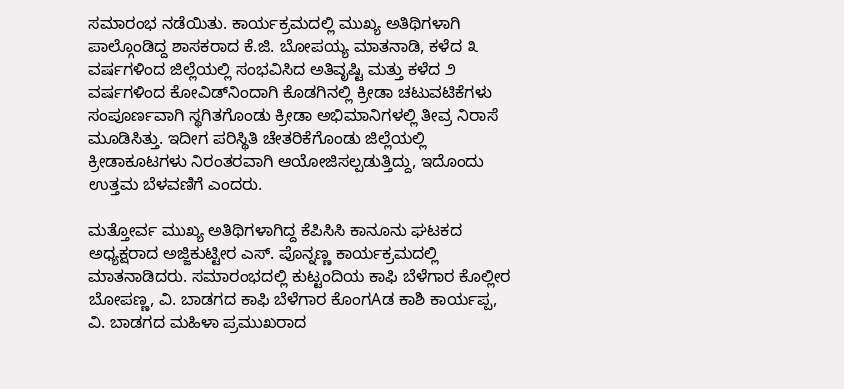ಸಮಾರಂಭ ನಡೆಯಿತು. ಕಾರ್ಯಕ್ರಮದಲ್ಲಿ ಮುಖ್ಯ ಅತಿಥಿಗಳಾಗಿ ಪಾಲ್ಗೊಂಡಿದ್ದ ಶಾಸಕರಾದ ಕೆ.ಜಿ. ಬೋಪಯ್ಯ ಮಾತನಾಡಿ, ಕಳೆದ ೩ ವರ್ಷಗಳಿಂದ ಜಿಲ್ಲೆಯಲ್ಲಿ ಸಂಭವಿಸಿದ ಅತಿವೃಷ್ಟಿ ಮತ್ತು ಕಳೆದ ೨ ವರ್ಷಗಳಿಂದ ಕೋವಿಡ್‌ನಿಂದಾಗಿ ಕೊಡಗಿನಲ್ಲಿ ಕ್ರೀಡಾ ಚಟುವಟಿಕೆಗಳು ಸಂಪೂರ್ಣವಾಗಿ ಸ್ಥಗಿತಗೊಂಡು ಕ್ರೀಡಾ ಅಭಿಮಾನಿಗಳಲ್ಲಿ ತೀವ್ರ ನಿರಾಸೆ ಮೂಡಿಸಿತ್ತು. ಇದೀಗ ಪರಿಸ್ಥಿತಿ ಚೇತರಿಕೆಗೊಂಡು ಜಿಲ್ಲೆಯಲ್ಲಿ ಕ್ರೀಡಾಕೂಟಗಳು ನಿರಂತರವಾಗಿ ಆಯೋಜಿಸಲ್ಪಡುತ್ತಿದ್ದು, ಇದೊಂದು ಉತ್ತಮ ಬೆಳವಣಿಗೆ ಎಂದರು.

ಮತ್ತೋರ್ವ ಮುಖ್ಯ ಅತಿಥಿಗಳಾಗಿದ್ದ ಕೆಪಿಸಿಸಿ ಕಾನೂನು ಘಟಕದ ಅಧ್ಯಕ್ಷರಾದ ಅಜ್ಜಿಕುಟ್ಟೀರ ಎಸ್. ಪೊನ್ನಣ್ಣ ಕಾರ್ಯಕ್ರಮದಲ್ಲಿ ಮಾತನಾಡಿದರು. ಸಮಾರಂಭದಲ್ಲಿ ಕುಟ್ಟಂದಿಯ ಕಾಫಿ ಬೆಳೆಗಾರ ಕೊಲ್ಲೀರ ಬೋಪಣ್ಣ, ವಿ. ಬಾಡಗದ ಕಾಫಿ ಬೆಳೆಗಾರ ಕೊಂಗAಡ ಕಾಶಿ ಕಾರ್ಯಪ್ಪ, ವಿ. ಬಾಡಗದ ಮಹಿಳಾ ಪ್ರಮುಖರಾದ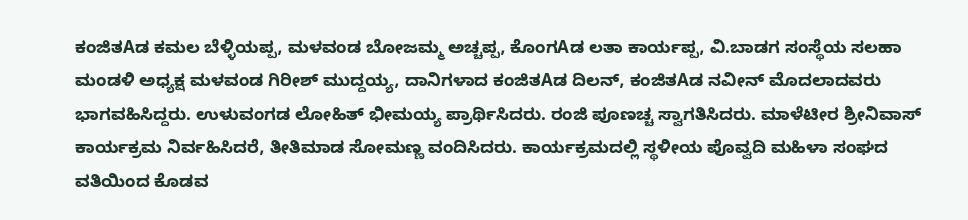ಕಂಜಿತAಡ ಕಮಲ ಬೆಳ್ಳಿಯಪ್ಪ, ಮಳವಂಡ ಬೋಜಮ್ಮ ಅಚ್ಚಪ್ಪ, ಕೊಂಗAಡ ಲತಾ ಕಾರ್ಯಪ್ಪ, ವಿ.ಬಾಡಗ ಸಂಸ್ಥೆಯ ಸಲಹಾ ಮಂಡಳಿ ಅಧ್ಯಕ್ಷ ಮಳವಂಡ ಗಿರೀಶ್ ಮುದ್ದಯ್ಯ, ದಾನಿಗಳಾದ ಕಂಜಿತAಡ ದಿಲನ್, ಕಂಜಿತAಡ ನವೀನ್ ಮೊದಲಾದವರು ಭಾಗವಹಿಸಿದ್ದರು. ಉಳುವಂಗಡ ಲೋಹಿತ್ ಭೀಮಯ್ಯ ಪ್ರಾರ್ಥಿಸಿದರು. ರಂಜಿ ಪೂಣಚ್ಚ ಸ್ವಾಗತಿಸಿದರು. ಮಾಳೆಟೀರ ಶ್ರೀನಿವಾಸ್ ಕಾರ್ಯಕ್ರಮ ನಿರ್ವಹಿಸಿದರೆ, ತೀತಿಮಾಡ ಸೋಮಣ್ಣ ವಂದಿಸಿದರು. ಕಾರ್ಯಕ್ರಮದಲ್ಲಿ ಸ್ಥಳೀಯ ಪೊವ್ವದಿ ಮಹಿಳಾ ಸಂಘದ ವತಿಯಿಂದ ಕೊಡವ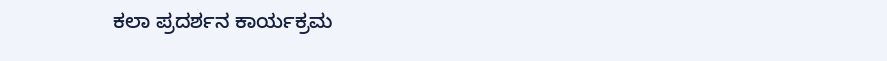ಕಲಾ ಪ್ರದರ್ಶನ ಕಾರ್ಯಕ್ರಮ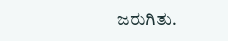ಜರುಗಿತು.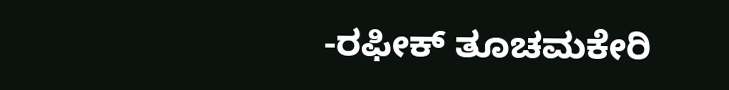-ರಫೀಕ್ ತೂಚಮಕೇರಿ